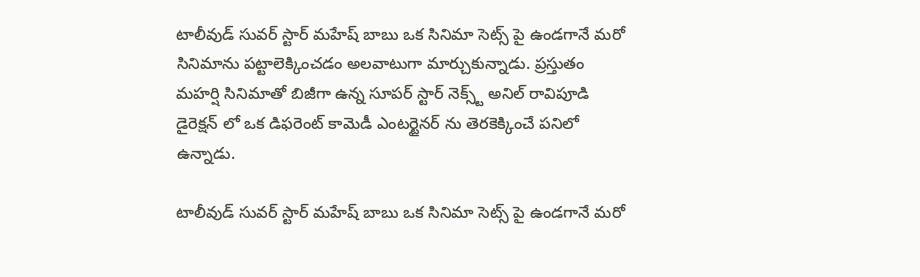టాలీవుడ్ సువర్ స్టార్ మహేష్ బాబు ఒక సినిమా సెట్స్ పై ఉండగానే మరో సినిమాను పట్టాలెక్కించడం అలవాటుగా మార్చుకున్నాడు. ప్రస్తుతం మహర్షి సినిమాతో బిజీగా ఉన్న సూపర్ స్టార్ నెక్స్ట్ అనిల్ రావిపూడి డైరెక్షన్ లో ఒక డిఫరెంట్ కామెడీ ఎంటర్టైనర్ ను తెరకెక్కించే పనిలో ఉన్నాడు.

టాలీవుడ్ సువర్ స్టార్ మహేష్ బాబు ఒక సినిమా సెట్స్ పై ఉండగానే మరో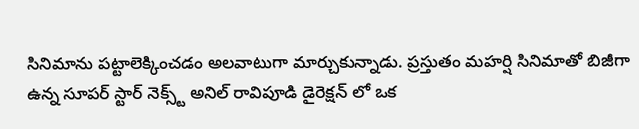సినిమాను పట్టాలెక్కించడం అలవాటుగా మార్చుకున్నాడు. ప్రస్తుతం మహర్షి సినిమాతో బిజీగా ఉన్న సూపర్ స్టార్ నెక్స్ట్ అనిల్ రావిపూడి డైరెక్షన్ లో ఒక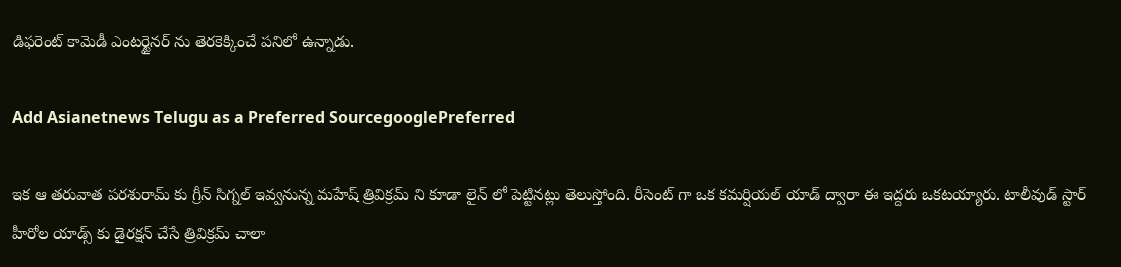డిఫరెంట్ కామెడీ ఎంటర్టైనర్ ను తెరకెక్కించే పనిలో ఉన్నాడు.

Add Asianetnews Telugu as a Preferred SourcegooglePreferred

ఇక ఆ తరువాత పరశురామ్ కు గ్రీన్ సిగ్నల్ ఇవ్వనున్న మహేష్ త్రివిక్రమ్ ని కూడా లైన్ లో పెట్టినట్లు తెలుస్తోంది. రీసెంట్ గా ఒక కమర్షియల్ యాడ్ ద్వారా ఈ ఇద్దరు ఒకటయ్యారు. టాలీవుడ్ స్టార్ హీరోల యాడ్స్ కు డైరక్షన్ చేసే త్రివిక్రమ్ చాలా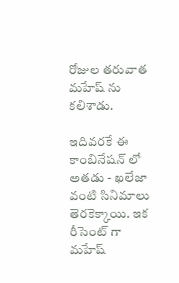రోజుల తరువాత మహేష్ ను కలిశాడు.

ఇదివరకే ఈ కాంబినేషన్ లో అతడు - ఖలేజా వంటి సినిమాలు తెరకెక్కాయి. ఇక రీసెంట్ గా మహేష్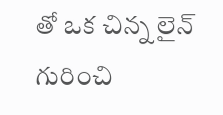తో ఒక చిన్న లైన్ గురించి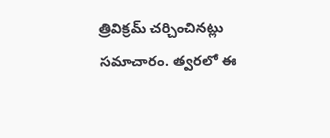త్రివిక్రమ్ చర్చించినట్లు సమాచారం. త్వరలో ఈ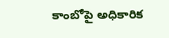కాంబోపై అధికారిక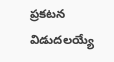ప్రకటన విడుదలయ్యే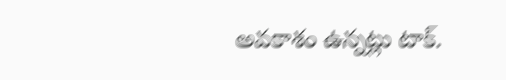అవకాశం ఉన్నట్లు టాక్.